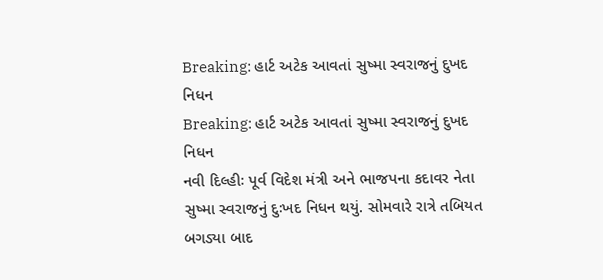Breaking: હાર્ટ અટેક આવતાં સુષ્મા સ્વરાજનું દુખદ નિધન
Breaking: હાર્ટ અટેક આવતાં સુષ્મા સ્વરાજનું દુખદ નિધન
નવી દિલ્હીઃ પૂર્વ વિદેશ મંત્રી અને ભાજપના કદાવર નેતા સુષ્મા સ્વરાજનું દુઃખદ નિધન થયું. સોમવારે રાત્રે તબિયત બગડ્યા બાદ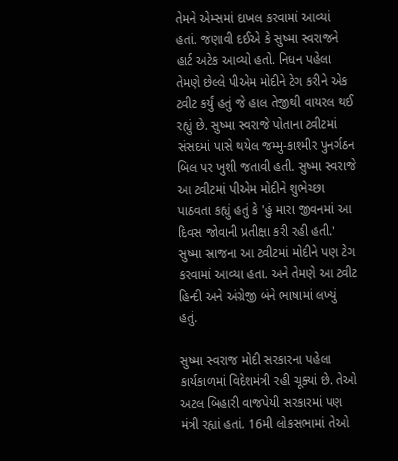તેમને એમ્સમાં દાખલ કરવામાં આવ્યાં હતાં. જણાવી દઈએ કે સુષ્મા સ્વરાજને હાર્ટ અટેક આવ્યો હતો. નિધન પહેલા તેમણે છેલ્લે પીએમ મોદીને ટેગ કરીને એક ટ્વીટ કર્યું હતું જે હાલ તેજીથી વાયરલ થઈ રહ્યું છે. સુષ્મા સ્વરાજે પોતાના ટ્વીટમાં સંસદમાં પાસે થયેલ જમ્મુ-કાશ્મીર પુનર્ગઠન બિલ પર ખુશી જતાવી હતી. સુષ્મા સ્વરાજે આ ટ્વીટમાં પીએમ મોદીને શુભેચ્છા પાઠવતા કહ્યું હતું કે 'હું મારા જીવનમાં આ દિવસ જોવાની પ્રતીક્ષા કરી રહી હતી.' સુષ્મા સ્રાજના આ ટ્વીટમાં મોદીને પણ ટેગ કરવામાં આવ્યા હતા. અને તેમણે આ ટ્વીટ હિન્દી અને અંગ્રેજી બંને ભાષામાં લખ્યું હતું.

સુષ્મા સ્વરાજ મોદી સરકારના પહેલા કાર્યકાળમાં વિદેશમંત્રી રહી ચૂક્યાં છે. તેઓ અટલ બિહારી વાજપેયી સરકારમાં પણ મંત્રી રહ્યાં હતાં. 16મી લોકસભામાં તેઓ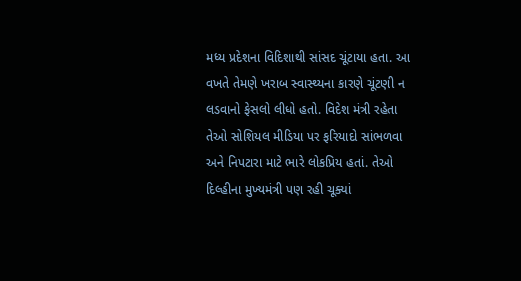મધ્ય પ્રદેશના વિદિશાથી સાંસદ ચૂંટાયા હતા. આ વખતે તેમણે ખરાબ સ્વાસ્થ્યના કારણે ચૂંટણી ન લડવાનો ફેસલો લીધો હતો. વિદેશ મંત્રી રહેતા તેઓ સોશિયલ મીડિયા પર ફરિયાદો સાંભળવા અને નિપટારા માટે ભારે લોકપ્રિય હતાં. તેઓ દિલ્હીના મુખ્યમંત્રી પણ રહી ચૂક્યાં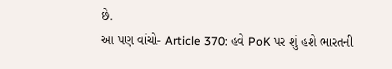છે.
આ પણ વાંચો- Article 370: હવે PoK પર શું હશે ભારતની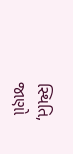સ્થિતિ, જાણો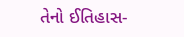તેનો ઈતિહાસ-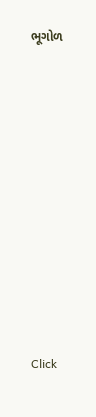ભૂગોળ












Click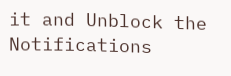it and Unblock the Notifications